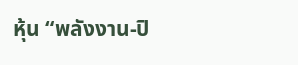หุ้น “พลังงาน-ปิ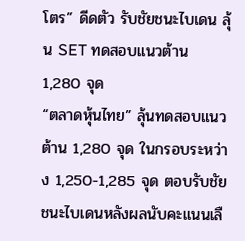โตร” ดีดตัว รับชัยชนะไบเดน ลุ้น SET ทดสอบแนวต้าน 1,280 จุด
“ตลาดหุ้นไทย” ลุ้นทดสอบแนวต้าน 1,280 จุด ในกรอบระหว่าง 1,250-1,285 จุด ตอบรับชัยชนะไบเดนหลังผลนับคะแนนเลื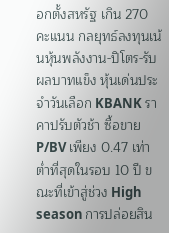อกตั้งสหรัฐ เกิน 270 คะแนน กลยุทธ์ลงทุนเน้นหุ้นพลังงาน-ปิโตร-รับผลบาทแข็ง หุ้นเด่นประจำวันเลือก KBANK ราคาปรับตัวช้า ซื้อขาย P/BV เพียง 0.47 เท่า ต่ำที่สุดในรอบ 10 ปี ขณะที่เข้าสู่ช่วง High season การปล่อยสิน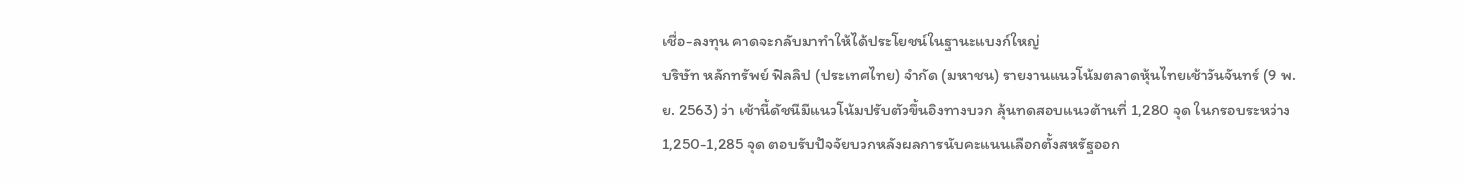เชื่อ-ลงทุน คาดจะกลับมาทำให้ได้ประโยชน์ในฐานะแบงก์ใหญ่
บริษัท หลักทรัพย์ ฟิลลิป (ประเทศไทย) จำกัด (มหาชน) รายงานแนวโน้มตลาดหุ้นไทยเช้าวันจันทร์ (9 พ.ย. 2563) ว่า เช้านี้ดัชนีมีแนวโน้มปรับตัวขึ้นอิงทางบวก ลุ้นทดสอบแนวต้านที่ 1,280 จุด ในกรอบระหว่าง 1,250-1,285 จุด ตอบรับปัจจัยบวกหลังผลการนับคะแนนเลือกตั้งสหรัฐออก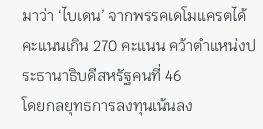มาว่า ‘ไบเดน’ จากพรรคเดโมแครตได้คะแนนเกิน 270 คะแนน คว้าตำแหน่งประธานาธิบดีสหรัฐคนที่ 46
โดยกลยุทธการลงทุนเน้นลง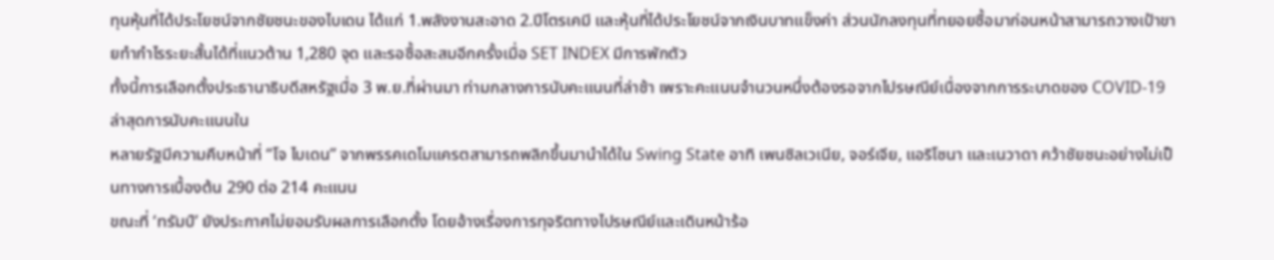ทุนหุ้นที่ได้ประโยชน์จากชัยชนะของไบเดน ได้แก่ 1.พลังงานสะอาด 2.ปีโตรเคมี และหุ้นที่ได้ประโยชน์จากเงินบาทแข็งค่า ส่วนนักลงทุนที่ทยอยซื้อมาก่อนหน้าสามารถวางเป้าขายทำกำไรระยะสั้นได้ที่แนวต้าน 1,280 จุด และรอซื้อสะสมอีกครั้งเมื่อ SET INDEX มีการพักตัว
ทั้งนี้การเลือกตั้งประธานาธิบดีสหรัฐเมื่อ 3 พ.ย.ที่ผ่านมา ท่ามกลางการนับคะแนนที่ล่าช้า เพราะคะแนนจำนวนหนึ่งต้องรอจากไปรษณีย์เนื่องจากการระบาดของ COVID-19 ล่าสุดการนับคะแนนใน
หลายรัฐมีความคืบหน้าที่ “โจ ไบเดน” จากพรรคเดโมแครตสามารถพลิกขึ้นมานำได้ใน Swing State อาทิ เพนซิลเวเนีย, จอร์เจีย, แอริโซนา และเนวาดา คว้าชัยชนะอย่างไม่เป็นทางการเบื้องต้น 290 ต่อ 214 คะแนน
ขณะที่ ‘ทรัมป์’ ยังประกาศไม่ยอมรับผลการเลือกตั้ง โดยอ้างเรื่องการทุจริตทางไปรษณีย์และเดินหน้าร้อ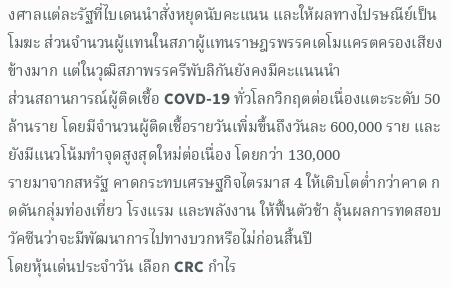งศาลแต่ละรัฐที่ไบเดนนำสั่งหยุดนับคะแนน และให้ผลทางไปรษณีย์เป็นโมฆะ ส่วนจำนวนผู้แทนในสภาผู้แทนราษฎรพรรคเดโมแครตครองเสียงข้างมาก แต่ในวุฒิสภาพรรครีพับลิกันยังคงมีคะแนนนำ
ส่วนสถานการณ์ผู้ติดเชื้อ COVD-19 ทั่วโลกวิกฤตต่อเนื่องแตะระดับ 50 ล้านราย โดยมีจำนวนผู้ติดเชื้อรายวันเพิ่มขึ้นถึงวันละ 600,000 ราย และยังมีแนวโน้มทำจุดสูงสุดใหม่ต่อเนื่อง โดยกว่า 130,000
รายมาจากสหรัฐ คาดกระทบเศรษฐกิจไตรมาส 4 ให้เติบโตต่ำกว่าคาด กดดันกลุ่มท่องเที่ยว โรงแรม และพลังงาน ให้ฟื้นตัวช้า ลุ้นผลการทดสอบวัคซีนว่าจะมีพัฒนาการไปทางบวกหรือไม่ก่อนสิ้นปี
โดยหุ้นเด่นประจำวัน เลือก CRC กำไร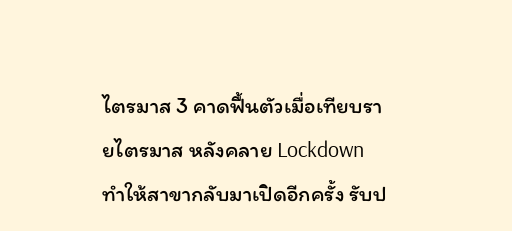ไตรมาส 3 คาดฟื้นตัวเมื่อเทียบรายไตรมาส หลังคลาย Lockdown ทำให้สาขากลับมาเปิดอีกครั้ง รับป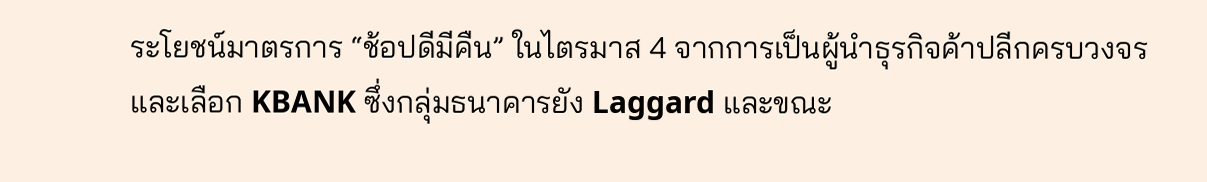ระโยชน์มาตรการ “ช้อปดีมีคืน” ในไตรมาส 4 จากการเป็นผู้นำธุรกิจค้าปลีกครบวงจร
และเลือก KBANK ซึ่งกลุ่มธนาคารยัง Laggard และขณะ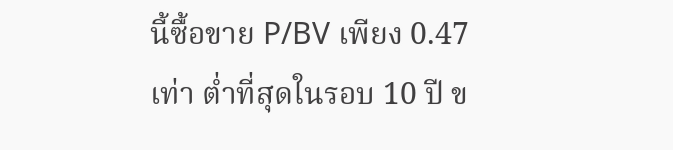นี้ซื้อขาย P/BV เพียง 0.47 เท่า ต่ำที่สุดในรอบ 10 ปี ข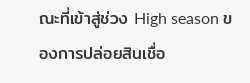ณะที่เข้าสู่ช่วง High season ของการปล่อยสินเชื่อ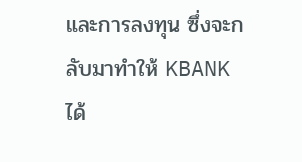และการลงทุน ซึ่งจะกลับมาทำให้ KBANK ได้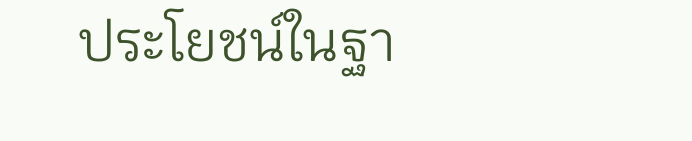ประโยชน์ในฐา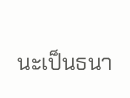นะเป็นธนา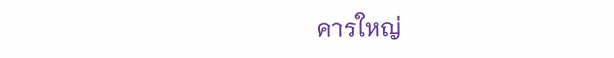คารใหญ่